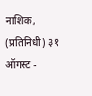नाशिक, (प्रतिनिधी) ३१ ऑगस्ट -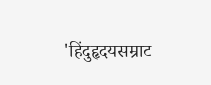'हिंदुहृदयसम्राट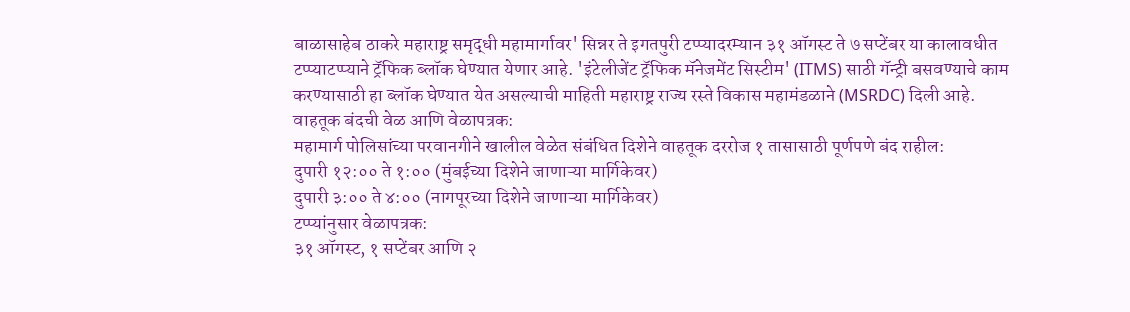बाळासाहेब ठाकरे महाराष्ट्र समृद्धी महामार्गावर' सिन्नर ते इगतपुरी टप्प्यादरम्यान ३१ ऑगस्ट ते ७ सप्टेंबर या कालावधीत टप्प्याटप्प्याने ट्रॅफिक ब्लॉक घेण्यात येणार आहे. 'इंटेलीजेंट ट्रॅफिक मॅनेजमेंट सिस्टीम' (ITMS) साठी गॅन्ट्री बसवण्याचे काम करण्यासाठी हा ब्लॉक घेण्यात येत असल्याची माहिती महाराष्ट्र राज्य रस्ते विकास महामंडळाने (MSRDC) दिली आहे.
वाहतूक बंदची वेळ आणि वेळापत्रक:
महामार्ग पोलिसांच्या परवानगीने खालील वेळेत संबंधित दिशेने वाहतूक दररोज १ तासासाठी पूर्णपणे बंद राहील:
दुपारी १२:०० ते १:०० (मुंबईच्या दिशेने जाणाऱ्या मार्गिकेवर)
दुपारी ३:०० ते ४:०० (नागपूरच्या दिशेने जाणाऱ्या मार्गिकेवर)
टप्प्यांनुसार वेळापत्रक:
३१ ऑगस्ट, १ सप्टेंबर आणि २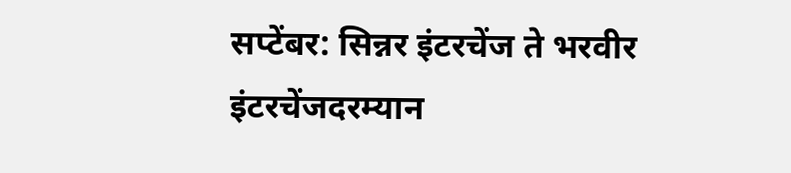सप्टेंबर: सिन्नर इंटरचेंज ते भरवीर इंटरचेंजदरम्यान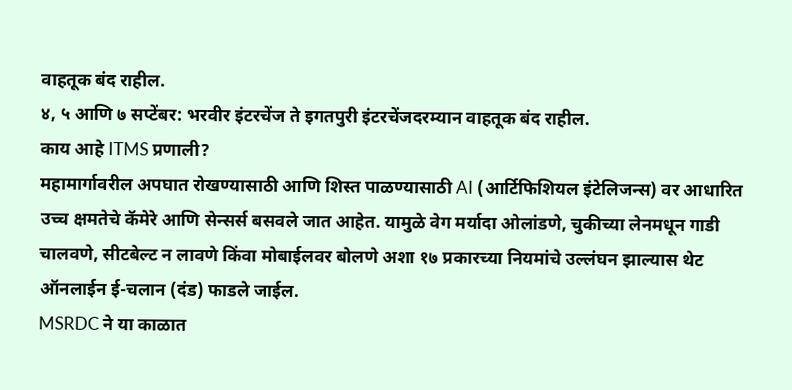वाहतूक बंद राहील.
४, ५ आणि ७ सप्टेंबर: भरवीर इंटरचेंज ते इगतपुरी इंटरचेंजदरम्यान वाहतूक बंद राहील.
काय आहे ITMS प्रणाली?
महामार्गावरील अपघात रोखण्यासाठी आणि शिस्त पाळण्यासाठी AI (आर्टिफिशियल इंटेलिजन्स) वर आधारित उच्च क्षमतेचे कॅमेरे आणि सेन्सर्स बसवले जात आहेत. यामुळे वेग मर्यादा ओलांडणे, चुकीच्या लेनमधून गाडी चालवणे, सीटबेल्ट न लावणे किंवा मोबाईलवर बोलणे अशा १७ प्रकारच्या नियमांचे उल्लंघन झाल्यास थेट ऑनलाईन ई-चलान (दंड) फाडले जाईल.
MSRDC ने या काळात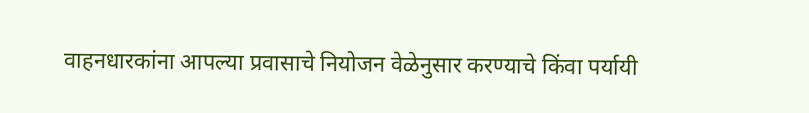वाहनधारकांना आपल्या प्रवासाचे नियोजन वेळेनुसार करण्याचे किंवा पर्यायी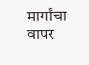मार्गांचा वापर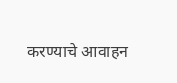करण्याचे आवाहन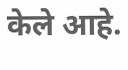केले आहे.